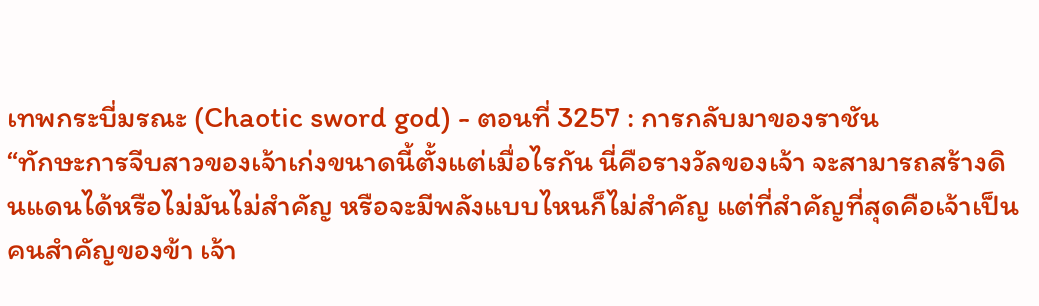เทพกระบี่มรณะ (Chaotic sword god) - ตอนที่ 3257 : การกลับมาของราชัน
“ทักษะการจีบสาวของเจ้าเก่งขนาดนี้ตั้งแต่เมื่อไรกัน นี่คือรางวัลของเจ้า จะสามารถสร้างดินแดนได้หรือไม่มันไม่สำคัญ หรือจะมีพลังแบบไหนก็ไม่สำคัญ แต่ที่สำคัญที่สุดคือเจ้าเป็นคนสำคัญของข้า เจ้า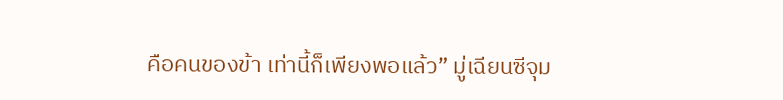คือคนของข้า เท่านี้ก็เพียงพอแล้ว” มู่เฉียนซีจุม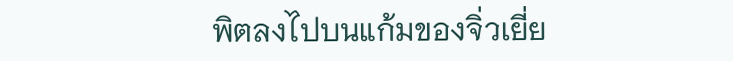พิตลงไปบนแก้มของจิ่วเยี่ย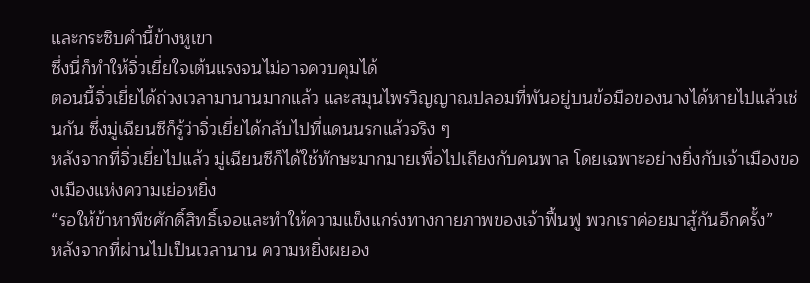และกระซิบคำนี้ข้างหูเขา
ซึ่งนี่ก็ทำให้จิ่วเยี่ยใจเต้นแรงจนไม่อาจควบคุมได้
ตอนนี้จิ่วเยี่ยได้ถ่วงเวลามานานมากแล้ว และสมุนไพรวิญญาณปลอมที่พันอยู่บนข้อมือของนางได้หายไปแล้วเช่นกัน ซึ่งมู่เฉียนซีก็รู้ว่าจิ่วเยี่ยได้กลับไปที่แดนนรกแล้วจริง ๆ
หลังจากที่จิ่วเยี่ยไปแล้ว มู่เฉียนซีก็ได้ใช้ทักษะมากมายเพื่อไปเถียงกับคนพาล โดยเฉพาะอย่างยิ่งกับเจ้าเมืองของเมืองแห่งความเย่อหยิ่ง
“รอให้ข้าหาพืชศักดิ์สิทธิ์เจอและทำให้ความแข็งแกร่งทางกายภาพของเจ้าฟื้นฟู พวกเราค่อยมาสู้กันอีกครั้ง”
หลังจากที่ผ่านไปเป็นเวลานาน ความหยิ่งผยอง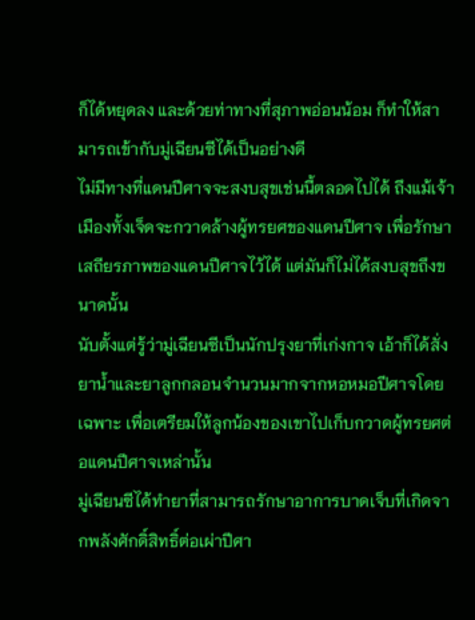ก็ได้หยุดลง และด้วยท่าทางที่สุภาพอ่อนน้อม ก็ทำให้สามารถเข้ากับมู่เฉียนซีได้เป็นอย่างดี
ไม่มีทางที่แดนปีศาจจะสงบสุขเช่นนี้ตลอดไปได้ ถึงแม้เจ้าเมืองทั้งเจ็ดจะกวาดล้างผู้ทรยศของแดนปีศาจ เพื่อรักษาเสถียรภาพของแดนปีศาจไว้ได้ แต่มันก็ไม่ได้สงบสุขถึงขนาดนั้น
นับตั้งแต่รู้ว่ามู่เฉียนซีเป็นนักปรุงยาที่เก่งกาจ เอ้าก็ได้สั่งยาน้ำและยาลูกกลอนจำนวนมากจากหอหมอปีศาจโดยเฉพาะ เพื่อเตรียมให้ลูกน้องของเขาไปเก็บกวาดผู้ทรยศต่อแดนปีศาจเหล่านั้น
มู่เฉียนซีได้ทำยาที่สามารถรักษาอาการบาดเจ็บที่เกิดจากพลังศักดิ์สิทธิ์ต่อเผ่าปีศา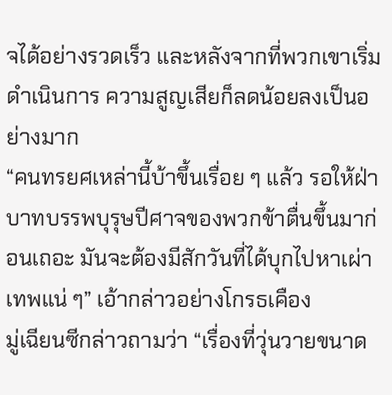จได้อย่างรวดเร็ว และหลังจากที่พวกเขาเริ่มดำเนินการ ความสูญเสียก็ลดน้อยลงเป็นอย่างมาก
“คนทรยศเหล่านี้บ้าขึ้นเรื่อย ๆ แล้ว รอให้ฝ่าบาทบรรพบุรุษปีศาจของพวกข้าตื่นขึ้นมาก่อนเถอะ มันจะต้องมีสักวันที่ได้บุกไปหาเผ่าเทพแน่ ๆ” เอ้ากล่าวอย่างโกรธเคือง
มู่เฉียนซีกล่าวถามว่า “เรื่องที่วุ่นวายขนาด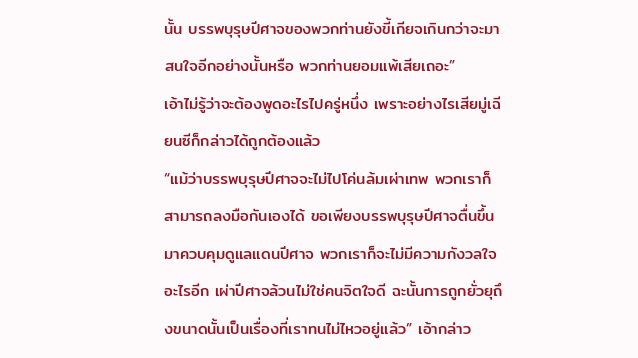นั้น บรรพบุรุษปีศาจของพวกท่านยังขี้เกียจเกินกว่าจะมาสนใจอีกอย่างนั้นหรือ พวกท่านยอมแพ้เสียเถอะ”
เอ้าไม่รู้ว่าจะต้องพูดอะไรไปครู่หนึ่ง เพราะอย่างไรเสียมู่เฉียนซีก็กล่าวได้ถูกต้องแล้ว
“แม้ว่าบรรพบุรุษปีศาจจะไม่ไปโค่นล้มเผ่าเทพ พวกเราก็สามารถลงมือกันเองได้ ขอเพียงบรรพบุรุษปีศาจตื่นขึ้นมาควบคุมดูแลแดนปีศาจ พวกเราก็จะไม่มีความกังวลใจอะไรอีก เผ่าปีศาจล้วนไม่ใช่คนจิตใจดี ฉะนั้นการถูกยั่วยุถึงขนาดนั้นเป็นเรื่องที่เราทนไม่ไหวอยู่แล้ว” เอ้ากล่าว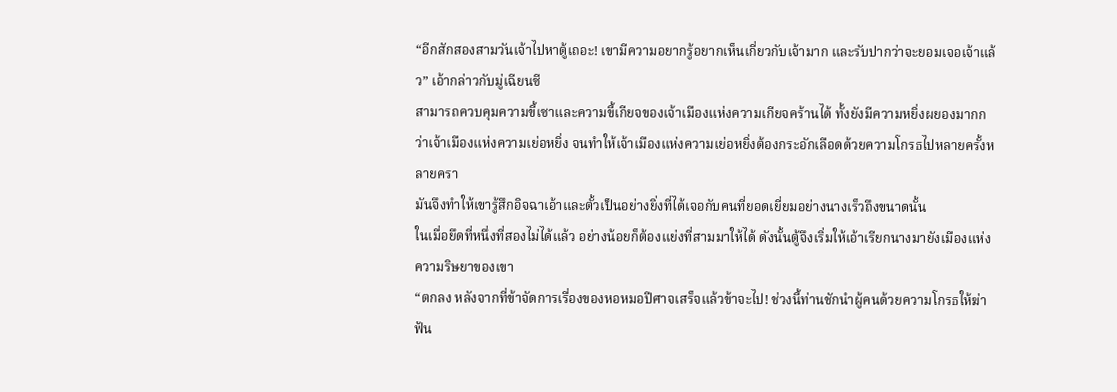“อีกสักสองสามวันเจ้าไปหาตู้เถอะ! เขามีความอยากรู้อยากเห็นเกี่ยวกับเจ้ามาก และรับปากว่าจะยอมเจอเจ้าแล้ว” เอ้ากล่าวกับมู่เฉียนซี
สามารถควบคุมความขี้เซาและความขี้เกียจของเจ้าเมืองแห่งความเกียจคร้านได้ ทั้งยังมีความหยิ่งผยองมากกว่าเจ้าเมืองแห่งความเย่อหยิ่ง จนทำให้เจ้าเมืองแห่งความเย่อหยิ่งต้องกระอักเลือดด้วยความโกรธไปหลายครั้งหลายครา
มันจึงทำให้เขารู้สึกอิจฉาเอ้าและตั้วเป็นอย่างยิ่งที่ได้เจอกับคนที่ยอดเยี่ยมอย่างนางเร็วถึงขนาดนั้น
ในเมื่อยึดที่หนึ่งที่สองไม่ได้แล้ว อย่างน้อยก็ต้องแย่งที่สามมาให้ได้ ดังนั้นตู้จึงเริ่มให้เอ้าเรียกนางมายังเมืองแห่งความริษยาของเขา
“ตกลง หลังจากที่ข้าจัดการเรื่องของหอหมอปีศาจเสร็จแล้วข้าจะไป! ช่วงนี้ท่านชักนำผู้คนด้วยความโกรธให้ฆ่าฟัน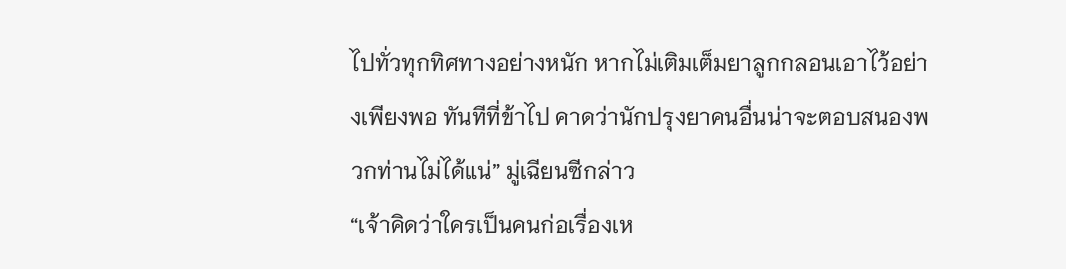ไปทั่วทุกทิศทางอย่างหนัก หากไม่เติมเต็มยาลูกกลอนเอาไว้อย่างเพียงพอ ทันทีที่ข้าไป คาดว่านักปรุงยาคนอื่นน่าจะตอบสนองพวกท่านไม่ได้แน่” มู่เฉียนซีกล่าว
“เจ้าคิดว่าใครเป็นคนก่อเรื่องเห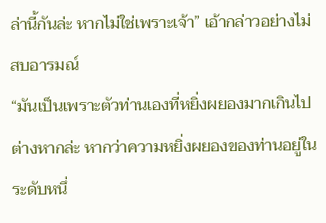ล่านี้กันล่ะ หากไม่ใช่เพราะเจ้า” เอ้ากล่าวอย่างไม่สบอารมณ์
“มันเป็นเพราะตัวท่านเองที่หยิ่งผยองมากเกินไปต่างหากล่ะ หากว่าความหยิ่งผยองของท่านอยู่ในระดับหนึ่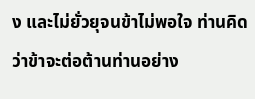ง และไม่ยั่วยุจนข้าไม่พอใจ ท่านคิดว่าข้าจะต่อต้านท่านอย่าง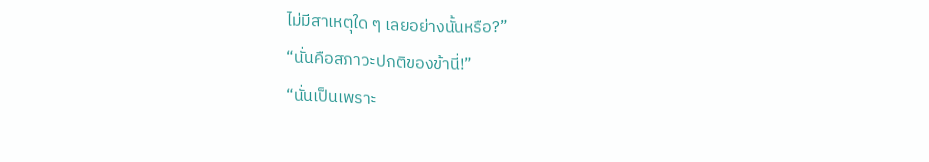ไม่มีสาเหตุใด ๆ เลยอย่างนั้นหรือ?”
“นั่นคือสภาวะปกติของข้านี่!”
“นั่นเป็นเพราะ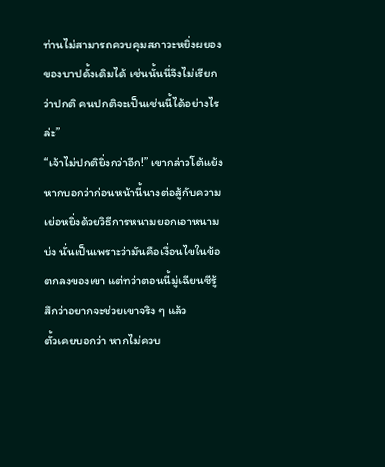ท่านไม่สามารถควบคุมสภาวะหยิ่งผยองของบาปดั้งเดิมได้ เช่นนั้นนี่จึงไม่เรียกว่าปกติ คนปกติจะเป็นเช่นนี้ได้อย่างไรล่ะ”
“เจ้าไม่ปกติยิ่งกว่าอีก!” เขากล่าวโต้แย้ง
หากบอกว่าก่อนหน้านี้นางต่อสู้กับความเย่อหยิ่งด้วยวิธีการหนามยอกเอาหนามบ่ง นั่นเป็นเพราะว่ามันคือเงื่อนไขในข้อตกลงของเขา แต่ทว่าตอนนี้มู่เฉียนซีรู้สึกว่าอยากจะช่วยเขาจริง ๆ แล้ว
ตั้วเคยบอกว่า หากไม่ควบ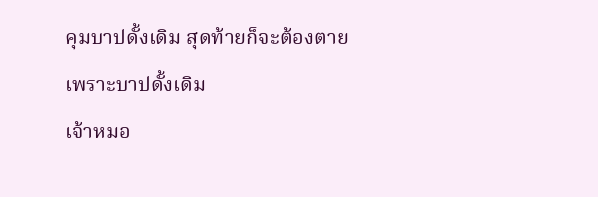คุมบาปดั้งเดิม สุดท้ายก็จะต้องตายเพราะบาปดั้งเดิม
เจ้าหมอ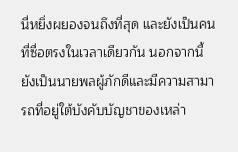นี่หยิ่งผยองจนถึงที่สุด และยังเป็นคนที่ซื่อตรงในเวลาเดียวกัน นอกจากนี้ยังเป็นนายพลผู้ภักดีและมีความสามารถที่อยู่ใต้บังคับบัญชาของเหล่า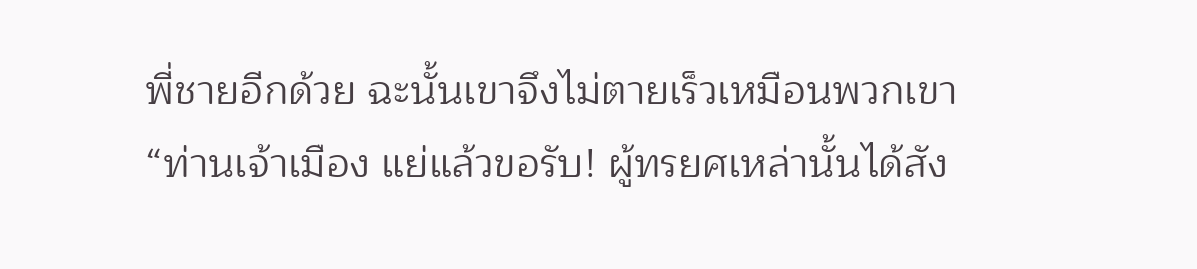พี่ชายอีกด้วย ฉะนั้นเขาจึงไม่ตายเร็วเหมือนพวกเขา
“ท่านเจ้าเมือง แย่แล้วขอรับ! ผู้ทรยศเหล่านั้นได้สัง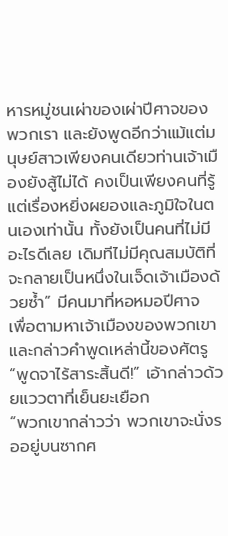หารหมู่ชนเผ่าของเผ่าปีศาจของพวกเรา และยังพูดอีกว่าแม้แต่มนุษย์สาวเพียงคนเดียวท่านเจ้าเมืองยังสู้ไม่ได้ คงเป็นเพียงคนที่รู้แต่เรื่องหยิ่งผยองและภูมิใจในตนเองเท่านั้น ทั้งยังเป็นคนที่ไม่มีอะไรดีเลย เดิมทีไม่มีคุณสมบัติที่จะกลายเป็นหนึ่งในเจ็ดเจ้าเมืองด้วยซ้ำ” มีคนมาที่หอหมอปีศาจ เพื่อตามหาเจ้าเมืองของพวกเขา และกล่าวคำพูดเหล่านี้ของศัตรู
“พูดจาไร้สาระสิ้นดี!” เอ้ากล่าวด้วยแววตาที่เย็นยะเยือก
“พวกเขากล่าวว่า พวกเขาจะนั่งรออยู่บนซากศ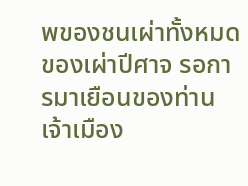พของชนเผ่าทั้งหมดของเผ่าปีศาจ รอการมาเยือนของท่านเจ้าเมือง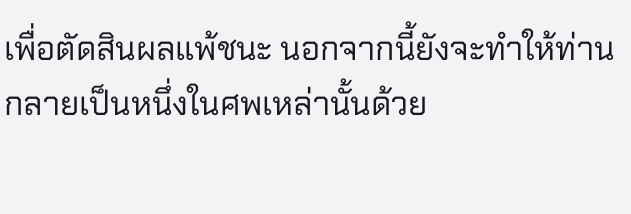เพื่อตัดสินผลแพ้ชนะ นอกจากนี้ยังจะทำให้ท่านกลายเป็นหนึ่งในศพเหล่านั้นด้วย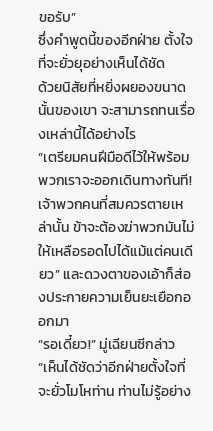ขอรับ”
ซึ่งคำพูดนี้ของอีกฝ่าย ตั้งใจที่จะยั่วยุอย่างเห็นได้ชัด
ด้วยนิสัยที่หยิ่งผยองขนาดนั้นของเขา จะสามารถทนเรื่องเหล่านี้ได้อย่างไร
“เตรียมคนฝีมือดีไว้ให้พร้อม พวกเราจะออกเดินทางทันที! เจ้าพวกคนที่สมควรตายเหล่านั้น ข้าจะต้องฆ่าพวกมันไม่ให้เหลือรอดไปได้แม้แต่คนเดียว” และดวงตาของเอ้าก็ส่องประกายความเย็นยะเยือกออกมา
“รอเดี๋ยว!” มู่เฉียนซีกล่าว
“เห็นได้ชัดว่าอีกฝ่ายตั้งใจที่จะยั่วโมโหท่าน ท่านไม่รู้อย่าง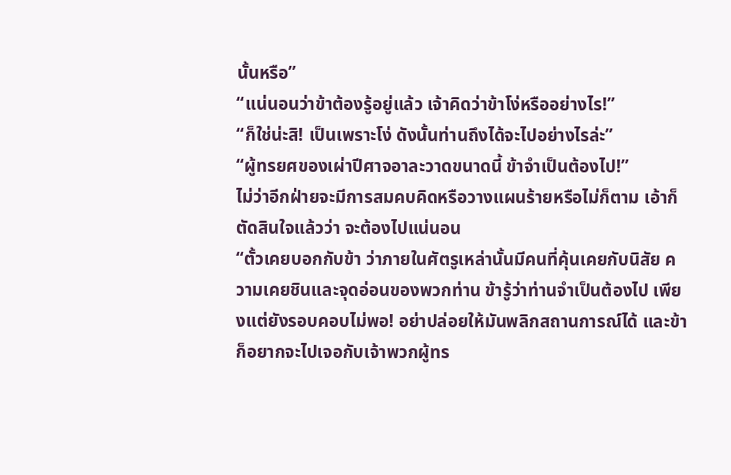นั้นหรือ”
“แน่นอนว่าข้าต้องรู้อยู่แล้ว เจ้าคิดว่าข้าโง่หรืออย่างไร!”
“ก็ใช่น่ะสิ! เป็นเพราะโง่ ดังนั้นท่านถึงได้จะไปอย่างไรล่ะ”
“ผู้ทรยศของเผ่าปีศาจอาละวาดขนาดนี้ ข้าจำเป็นต้องไป!”
ไม่ว่าอีกฝ่ายจะมีการสมคบคิดหรือวางแผนร้ายหรือไม่ก็ตาม เอ้าก็ตัดสินใจแล้วว่า จะต้องไปแน่นอน
“ตั้วเคยบอกกับข้า ว่าภายในศัตรูเหล่านั้นมีคนที่คุ้นเคยกับนิสัย ความเคยชินและจุดอ่อนของพวกท่าน ข้ารู้ว่าท่านจำเป็นต้องไป เพียงแต่ยังรอบคอบไม่พอ! อย่าปล่อยให้มันพลิกสถานการณ์ได้ และข้าก็อยากจะไปเจอกับเจ้าพวกผู้ทร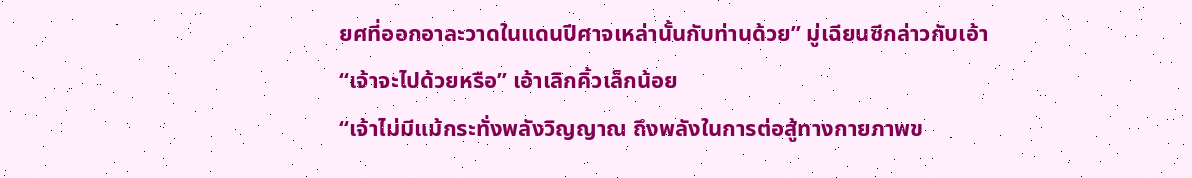ยศที่ออกอาละวาดในแดนปีศาจเหล่านั้นกับท่านด้วย” มู่เฉียนซีกล่าวกับเอ้า
“เจ้าจะไปด้วยหรือ” เอ้าเลิกคิ้วเล็กน้อย
“เจ้าไม่มีแม้กระทั่งพลังวิญญาณ ถึงพลังในการต่อสู้ทางกายภาพข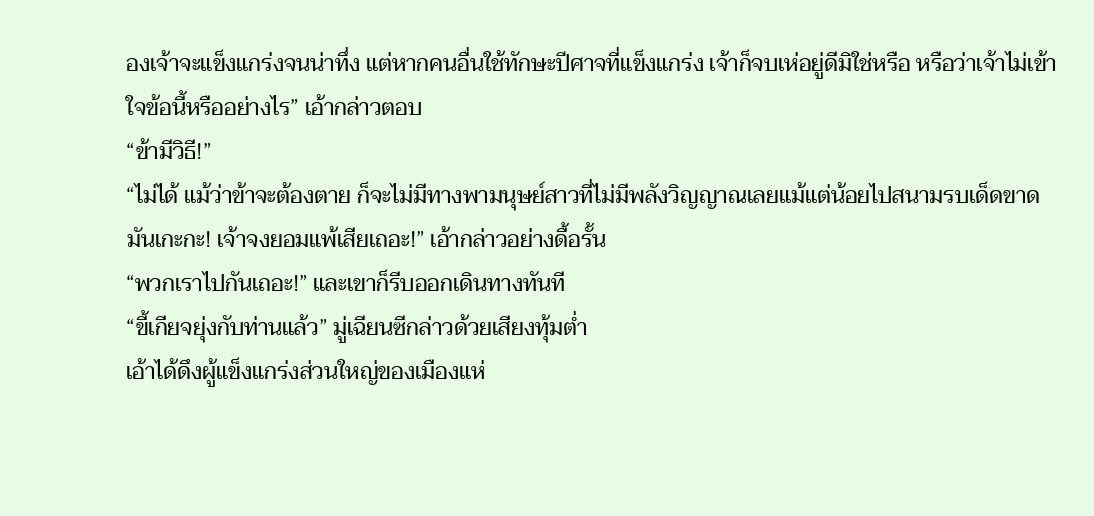องเจ้าจะแข็งแกร่งจนน่าทึ่ง แต่หากคนอื่นใช้ทักษะปีศาจที่แข็งแกร่ง เจ้าก็จบเห่อยู่ดีมิใช่หรือ หรือว่าเจ้าไม่เข้าใจข้อนี้หรืออย่างไร” เอ้ากล่าวตอบ
“ข้ามีวิธี!”
“ไม่ได้ แม้ว่าข้าจะต้องตาย ก็จะไม่มีทางพามนุษย์สาวที่ไม่มีพลังวิญญาณเลยแม้แต่น้อยไปสนามรบเด็ดขาด มันเกะกะ! เจ้าจงยอมแพ้เสียเถอะ!” เอ้ากล่าวอย่างดื้อรั้น
“พวกเราไปกันเถอะ!” และเขาก็รีบออกเดินทางทันที
“ขี้เกียจยุ่งกับท่านแล้ว” มู่เฉียนซีกล่าวด้วยเสียงทุ้มต่ำ
เอ้าได้ดึงผู้แข็งแกร่งส่วนใหญ่ของเมืองแห่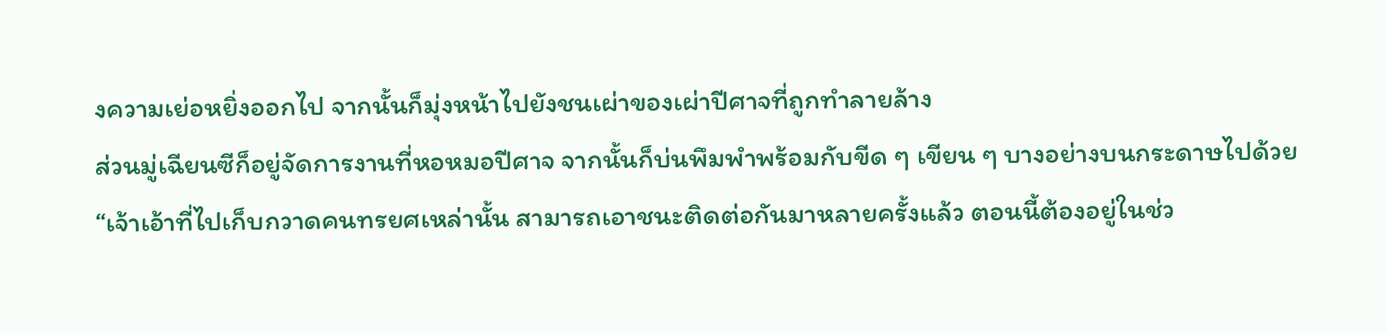งความเย่อหยิ่งออกไป จากนั้นก็มุ่งหน้าไปยังชนเผ่าของเผ่าปีศาจที่ถูกทำลายล้าง
ส่วนมู่เฉียนซีก็อยู่จัดการงานที่หอหมอปีศาจ จากนั้นก็บ่นพึมพำพร้อมกับขีด ๆ เขียน ๆ บางอย่างบนกระดาษไปด้วย
“เจ้าเอ้าที่ไปเก็บกวาดคนทรยศเหล่านั้น สามารถเอาชนะติดต่อกันมาหลายครั้งแล้ว ตอนนี้ต้องอยู่ในช่ว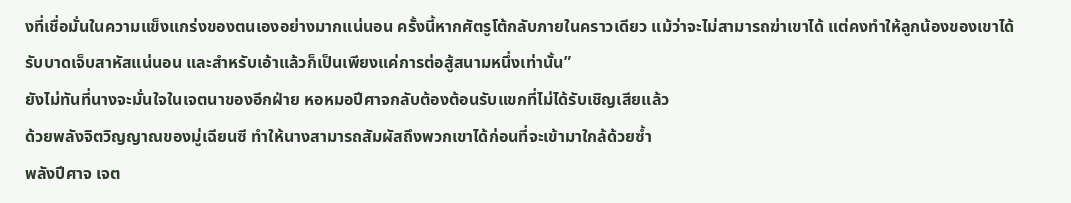งที่เชื่อมั่นในความแข็งแกร่งของตนเองอย่างมากแน่นอน ครั้งนี้หากศัตรูโต้กลับภายในคราวเดียว แม้ว่าจะไม่สามารถฆ่าเขาได้ แต่คงทำให้ลูกน้องของเขาได้รับบาดเจ็บสาหัสแน่นอน และสำหรับเอ้าแล้วก็เป็นเพียงแค่การต่อสู้สนามหนึ่งเท่านั้น”
ยังไม่ทันที่นางจะมั่นใจในเจตนาของอีกฝ่าย หอหมอปีศาจกลับต้องต้อนรับแขกที่ไม่ได้รับเชิญเสียแล้ว
ด้วยพลังจิตวิญญาณของมู่เฉียนซี ทำให้นางสามารถสัมผัสถึงพวกเขาได้ก่อนที่จะเข้ามาใกล้ด้วยซ้ำ
พลังปีศาจ เจต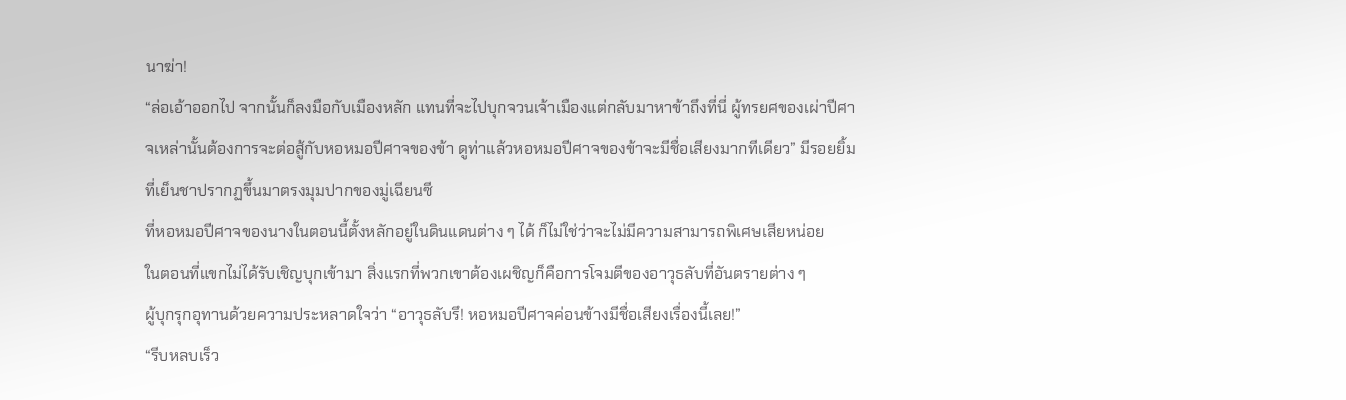นาฆ่า!
“ล่อเอ้าออกไป จากนั้นก็ลงมือกับเมืองหลัก แทนที่จะไปบุกจวนเจ้าเมืองแต่กลับมาหาข้าถึงที่นี่ ผู้ทรยศของเผ่าปีศาจเหล่านั้นต้องการจะต่อสู้กับหอหมอปีศาจของข้า ดูท่าแล้วหอหมอปีศาจของข้าจะมีชื่อเสียงมากทีเดียว” มีรอยยิ้มที่เย็นชาปรากฏขึ้นมาตรงมุมปากของมู่เฉียนซี
ที่หอหมอปีศาจของนางในตอนนี้ตั้งหลักอยู่ในดินแดนต่าง ๆ ได้ ก็ไม่ใช่ว่าจะไม่มีความสามารถพิเศษเสียหน่อย
ในตอนที่แขกไม่ได้รับเชิญบุกเข้ามา สิ่งแรกที่พวกเขาต้องเผชิญก็คือการโจมตีของอาวุธลับที่อันตรายต่าง ๆ
ผู้บุกรุกอุทานด้วยความประหลาดใจว่า “อาวุธลับรึ! หอหมอปีศาจค่อนข้างมีชื่อเสียงเรื่องนี้เลย!”
“รีบหลบเร็ว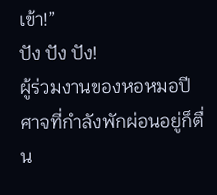เข้า!”
ปัง ปัง ปัง!
ผู้ร่วมงานของหอหมอปีศาจที่กำลังพักผ่อนอยู่ก็ตื่น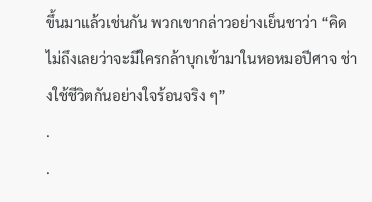ขึ้นมาแล้วเช่นกัน พวกเขากล่าวอย่างเย็นชาว่า “คิดไม่ถึงเลยว่าจะมีใครกล้าบุกเข้ามาในหอหมอปีศาจ ช่างใช้ชีวิตกันอย่างใจร้อนจริง ๆ”
.
.